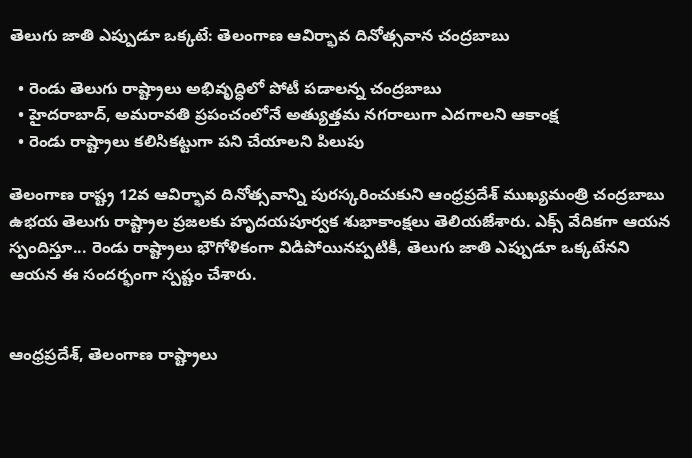తెలుగు జాతి ఎప్పుడూ ఒక్కటే: తెలంగాణ ఆవిర్భావ దినోత్సవాన చంద్రబాబు

  • రెండు తెలుగు రాష్ట్రాలు అభివృద్ధిలో పోటీ పడాలన్న చంద్రబాబు
  • హైదరాబాద్, అమరావతి ప్రపంచంలోనే అత్యుత్తమ నగరాలుగా ఎదగాలని ఆకాంక్ష
  • రెండు రాష్ట్రాలు కలిసికట్టుగా పని చేయాలని పిలుపు

తెలంగాణ రాష్ట్ర 12వ ఆవిర్భావ దినోత్సవాన్ని పురస్కరించుకుని ఆంధ్రప్రదేశ్ ముఖ్యమంత్రి చంద్రబాబు ఉభయ తెలుగు రాష్ట్రాల ప్రజలకు హృదయపూర్వక శుభాకాంక్షలు తెలియజేశారు. ఎక్స్ వేదికగా ఆయన స్పందిస్తూ... రెండు రాష్ట్రాలు భౌగోళికంగా విడిపోయినప్పటికీ, తెలుగు జాతి ఎప్పుడూ ఒక్కటేనని ఆయన ఈ సందర్భంగా స్పష్టం చేశారు.


ఆంధ్రప్రదేశ్, తెలంగాణ రాష్ట్రాలు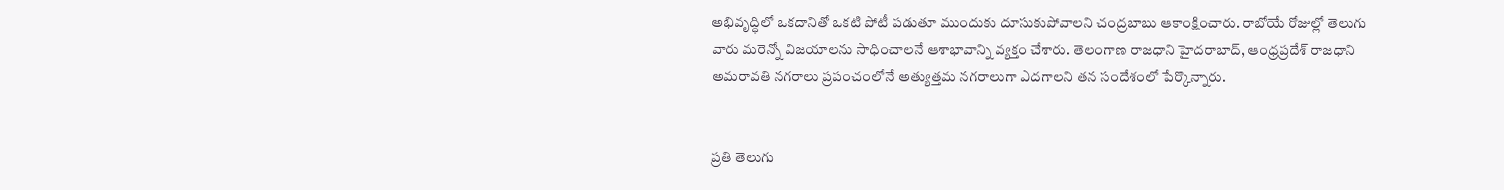అభివృద్ధిలో ఒకదానితో ఒకటి పోటీ పడుతూ ముందుకు దూసుకుపోవాలని చంద్రబాబు ఆకాంక్షించారు. రాబోయే రోజుల్లో తెలుగు వారు మరెన్నో విజయాలను సాధించాలనే ఆశాభావాన్ని వ్యక్తం చేశారు. తెలంగాణ రాజధాని హైదరాబాద్, ఆంధ్రప్రదేశ్ రాజధాని అమరావతి నగరాలు ప్రపంచంలోనే అత్యుత్తమ నగరాలుగా ఎదగాలని తన సందేశంలో పేర్కొన్నారు.


ప్రతి తెలుగు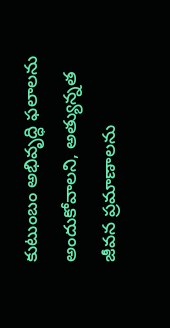కుటుంబం అభివృద్ధి ఫలాలను అందుకోవాలని, అత్యున్నత జీవన ప్రమాణాలను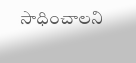సాధించాలని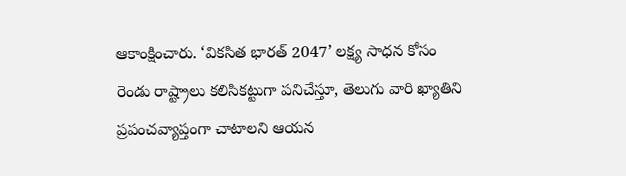ఆకాంక్షించారు. ‘వికసిత భారత్ 2047’ లక్ష్య సాధన కోసం రెండు రాష్ట్రాలు కలిసికట్టుగా పనిచేస్తూ, తెలుగు వారి ఖ్యాతిని ప్రపంచవ్యాప్తంగా చాటాలని ఆయన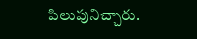పిలుపునిచ్చారు.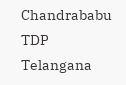Chandrababu
TDP
Telangana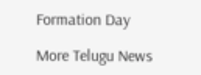Formation Day

More Telugu News